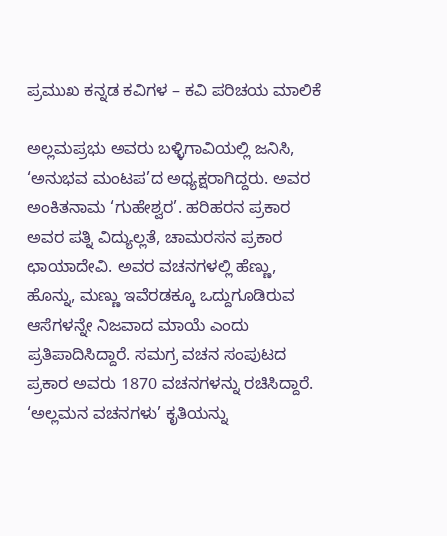ಪ್ರಮುಖ ಕನ್ನಡ ಕವಿಗಳ – ಕವಿ ಪರಿಚಯ ಮಾಲಿಕೆ

ಅಲ್ಲಮಪ್ರಭು ಅವರು ಬಳ್ಳಿಗಾವಿಯಲ್ಲಿ ಜನಿಸಿ, ‘ಅನುಭವ ಮಂಟಪ’ದ ಅಧ್ಯಕ್ಷರಾಗಿದ್ದರು. ಅವರ ಅಂಕಿತನಾಮ ‘ಗುಹೇಶ್ವರ’. ಹರಿಹರನ ಪ್ರಕಾರ ಅವರ ಪತ್ನಿ ವಿದ್ಯುಲ್ಲತೆ, ಚಾಮರಸನ ಪ್ರಕಾರ ಛಾಯಾದೇವಿ. ಅವರ ವಚನಗಳಲ್ಲಿ ಹೆಣ್ಣು, ಹೊನ್ನು, ಮಣ್ಣು ಇವೆರಡಕ್ಕೂ ಒದ್ದುಗೂಡಿರುವ ಆಸೆಗಳನ್ನೇ ನಿಜವಾದ ಮಾಯೆ ಎಂದು ಪ್ರತಿಪಾದಿಸಿದ್ದಾರೆ. ಸಮಗ್ರ ವಚನ ಸಂಪುಟದ ಪ್ರಕಾರ ಅವರು 1870 ವಚನಗಳನ್ನು ರಚಿಸಿದ್ದಾರೆ. ‘ಅಲ್ಲಮನ ವಚನಗಳು’ ಕೃತಿಯನ್ನು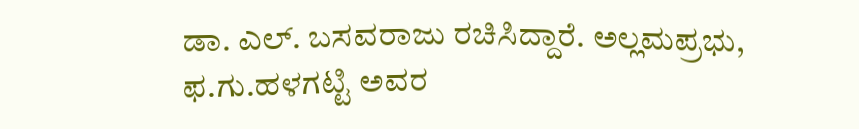ಡಾ. ಎಲ್. ಬಸವರಾಜು ರಚಿಸಿದ್ದಾರೆ. ಅಲ್ಲಮಪ್ರಭು, ಫ.ಗು.ಹಳಗಟ್ಟಿ ಅವರ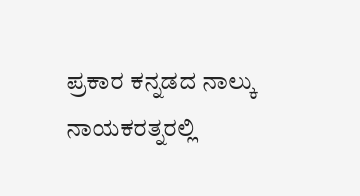ಪ್ರಕಾರ ಕನ್ನಡದ ನಾಲ್ಕು ನಾಯಕರತ್ನರಲ್ಲಿ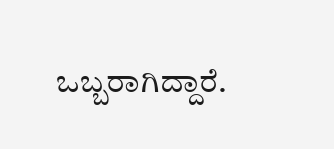ಒಬ್ಬರಾಗಿದ್ದಾರೆ.